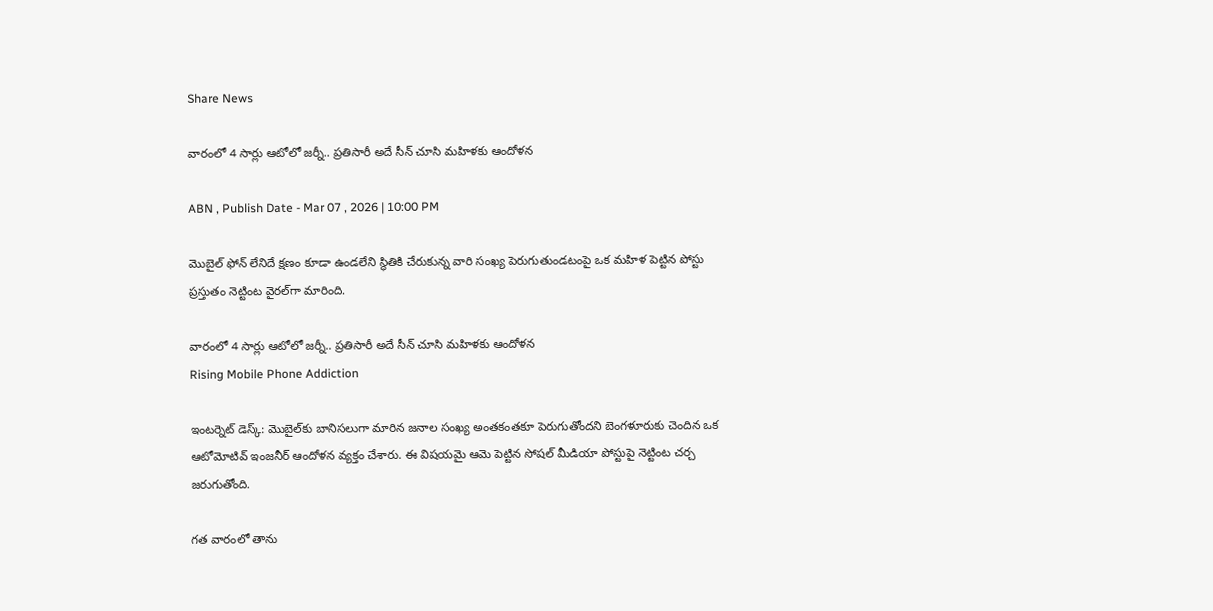Share News

వారంలో 4 సార్లు ఆటోలో జర్నీ.. ప్రతిసారీ అదే సీన్ చూసి మహిళకు ఆందోళన

ABN , Publish Date - Mar 07 , 2026 | 10:00 PM

మొబైల్ ఫోన్ లేనిదే క్షణం కూడా ఉండలేని స్థితికి చేరుకున్న వారి సంఖ్య పెరుగుతుండటంపై ఒక మహిళ పెట్టిన పోస్టు ప్రస్తుతం నెట్టింట వైరల్‌గా మారింది.

వారంలో 4 సార్లు ఆటోలో జర్నీ.. ప్రతిసారీ అదే సీన్ చూసి మహిళకు ఆందోళన
Rising Mobile Phone Addiction

ఇంటర్నెట్ డెస్క్: మొబైల్‌కు బానిసలుగా మారిన జనాల సంఖ్య అంతకంతకూ పెరుగుతోందని బెంగళూరుకు చెందిన ఒక ఆటోమోటివ్ ఇంజనీర్ ఆందోళన వ్యక్తం చేశారు. ఈ విషయమై ఆమె పెట్టిన సోషల్ మీడియా పోస్టుపై నెట్టింట చర్చ జరుగుతోంది.

గత వారంలో తాను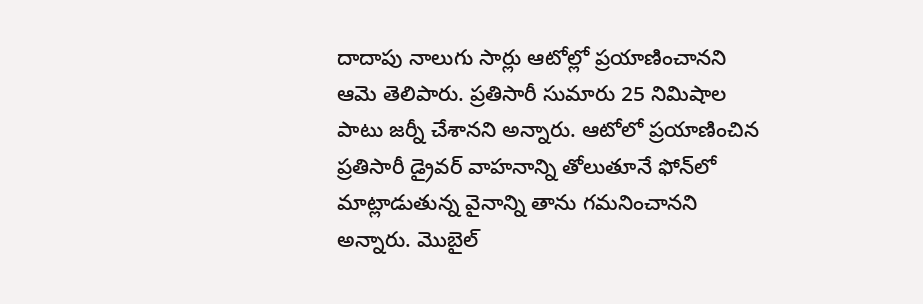దాదాపు నాలుగు సార్లు ఆటోల్లో ప్రయాణించానని ఆమె తెలిపారు. ప్రతిసారీ సుమారు 25 నిమిషాల పాటు జర్నీ చేశానని అన్నారు. ఆటోలో ప్రయాణించిన ప్రతిసారీ డ్రైవర్ వాహనాన్ని తోలుతూనే ఫోన్‌లో మాట్లాడుతున్న వైనాన్ని తాను గమనించానని అన్నారు. మొబైల్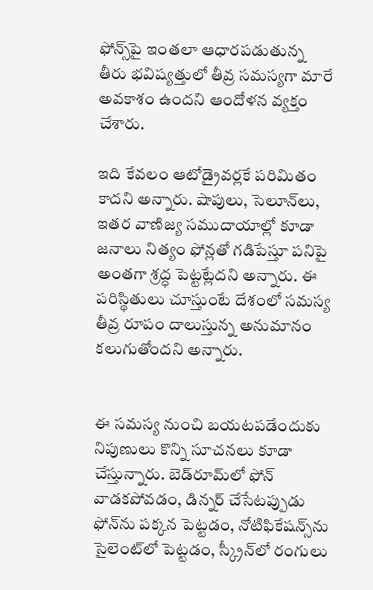ఫోన్స్‌పై ఇంతలా ఆధారపడుతున్న తీరు భవిష్యత్తులో తీవ్ర సమస్యగా మారే అవకాశం ఉందని ఆందోళన వ్యక్తం చేశారు.

ఇది కేవలం ఆటోడ్రైవర్లకే పరిమితం కాదని అన్నారు. షాపులు, సెలూన్‌లు, ఇతర వాణిజ్య సముదాయాల్లో కూడా జనాలు నిత్యం ఫోన్లతో గడిపేస్తూ పనిపై అంతగా శ్రద్ధ పెట్టట్లేదని అన్నారు. ఈ పరిస్థితులు చూస్తుంటే దేశంలో సమస్య తీవ్ర రూపం దాలుస్తున్న అనుమానం కలుగుతోందని అన్నారు.


ఈ సమస్య నుంచి బయటపడేందుకు నిపుణులు కొన్ని సూచనలు కూడా చేస్తున్నారు. బెడ్‌రూమ్‌లో ఫోన్ వాడకపోవడం, డిన్నర్ చేసేటప్పుడు ఫోన్‌ను పక్కన పెట్టడం, నోటిఫికేషన్స్‌ను సైలెంట్‌లో పెట్టడం, స్క్రీన్‌లో రంగులు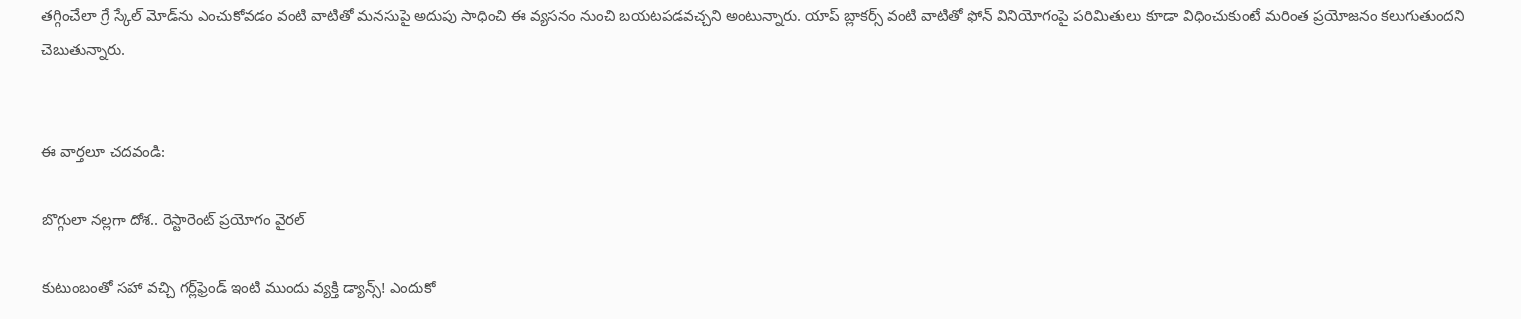తగ్గించేలా గ్రే స్కేల్ మోడ్‌‌ను ఎంచుకోవడం వంటి వాటితో మనసుపై అదుపు సాధించి ఈ వ్యసనం నుంచి బయటపడవచ్చని అంటున్నారు. యాప్ బ్లాకర్స్ వంటి వాటితో ఫోన్‌ వినియోగంపై పరిమితులు కూడా విధించుకుంటే మరింత ప్రయోజనం కలుగుతుందని చెబుతున్నారు.


ఈ వార్తలూ చదవండి:

బొగ్గులా నల్లగా దోశ.. రెస్టారెంట్ ప్రయోగం వైరల్

కుటుంబంతో సహా వచ్చి గర్ల్‌ఫ్రెండ్ ఇంటి ముందు వ్యక్తి డ్యాన్స్! ఎందుకో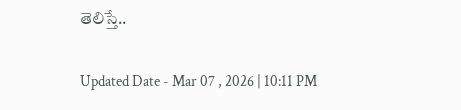తెలిస్తే..

Updated Date - Mar 07 , 2026 | 10:11 PM